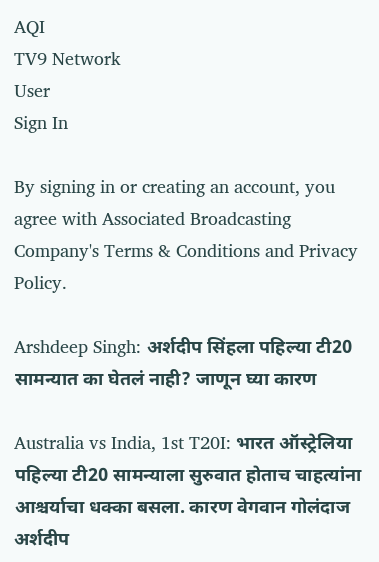AQI
TV9 Network
User
Sign In

By signing in or creating an account, you agree with Associated Broadcasting Company's Terms & Conditions and Privacy Policy.

Arshdeep Singh: अर्शदीप सिंहला पहिल्या टी20 सामन्यात का घेतलं नाही? जाणून घ्या कारण

Australia vs India, 1st T20I: भारत ऑस्ट्रेलिया पहिल्या टी20 सामन्याला सुरुवात होताच चाहत्यांना आश्चर्याचा धक्का बसला. कारण वेगवान गोलंदाज अर्शदीप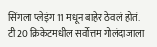सिंगला प्लेइंग 11 मधून बाहेर ठेवलं होतं. टी20 क्रिकेटमधील सर्वोत्तम गोलंदाजाला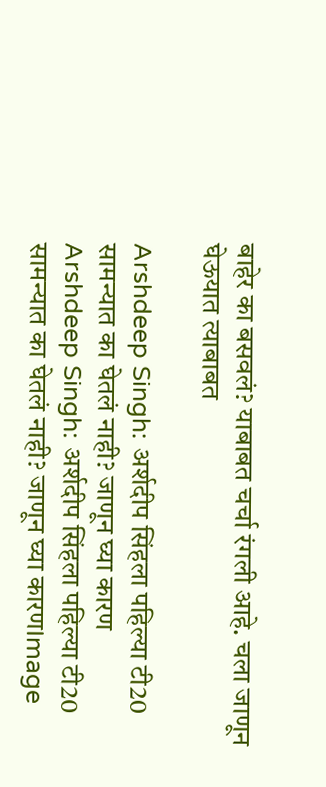बाहेर का बसवलं? याबाबत चर्चा रंगली आहे. चला जाणून घेऊयात त्याबाबत

Arshdeep Singh: अर्शदीप सिंहला पहिल्या टी20 सामन्यात का घेतलं नाही? जाणून घ्या कारण
Arshdeep Singh: अर्शदीप सिंहला पहिल्या टी20 सामन्यात का घेतलं नाही? जाणून घ्या कारणImage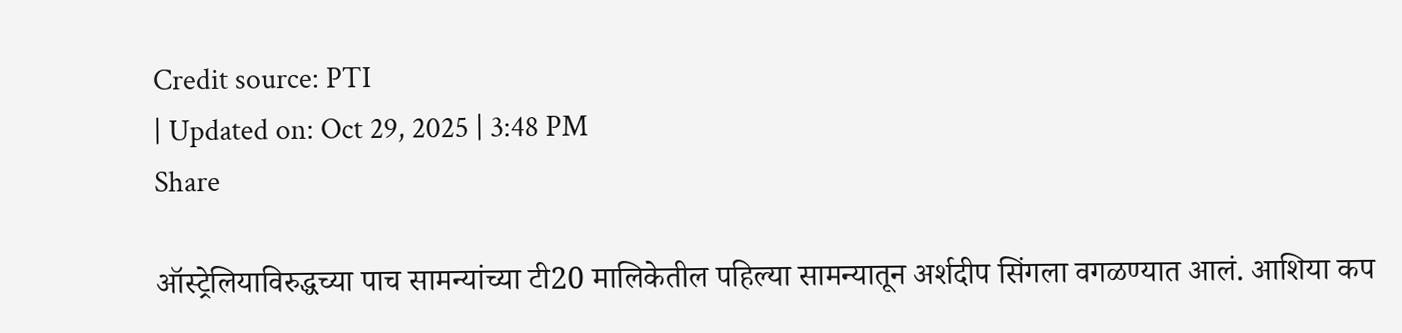Credit source: PTI
| Updated on: Oct 29, 2025 | 3:48 PM
Share

ऑस्ट्रेलियाविरुद्धच्या पाच सामन्यांच्या टी20 मालिकेतील पहिल्या सामन्यातून अर्शदीप सिंगला वगळण्यात आलं. आशिया कप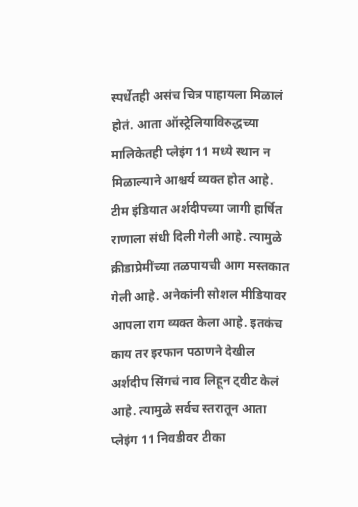स्पर्धेतही असंच चित्र पाहायला मिळालं होतं. आता ऑस्ट्रेलियाविरुद्धच्या मालिकेतही प्लेइंग 11 मध्ये स्थान न मिळाल्याने आश्चर्य व्यक्त होत आहे. टीम इंडियात अर्शदीपच्या जागी हार्षित राणाला संधी दिली गेली आहे. त्यामुळे क्रीडाप्रेमींच्या तळपायची आग मस्तकात गेली आहे. अनेकांनी सोशल मीडियावर आपला राग व्यक्त केला आहे. इतकंच काय तर इरफान पठाणने देखील अर्शदीप सिंगचं नाव लिहून ट्वीट केलं आहे. त्यामुळे सर्वच स्तरातून आता प्लेइंग 11 निवडीवर टीका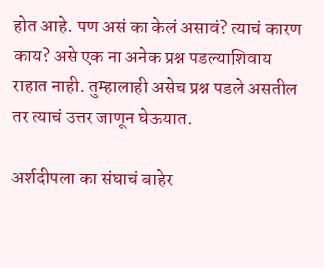होत आहे. पण असं का केलं असावं? त्याचं कारण काय? असे एक ना अनेक प्रश्न पडल्याशिवाय राहात नाही. तुम्हालाही असेच प्रश्न पडले असतील तर त्याचं उत्तर जाणून घेऊयात.

अर्शदीपला का संघाचं बाहेर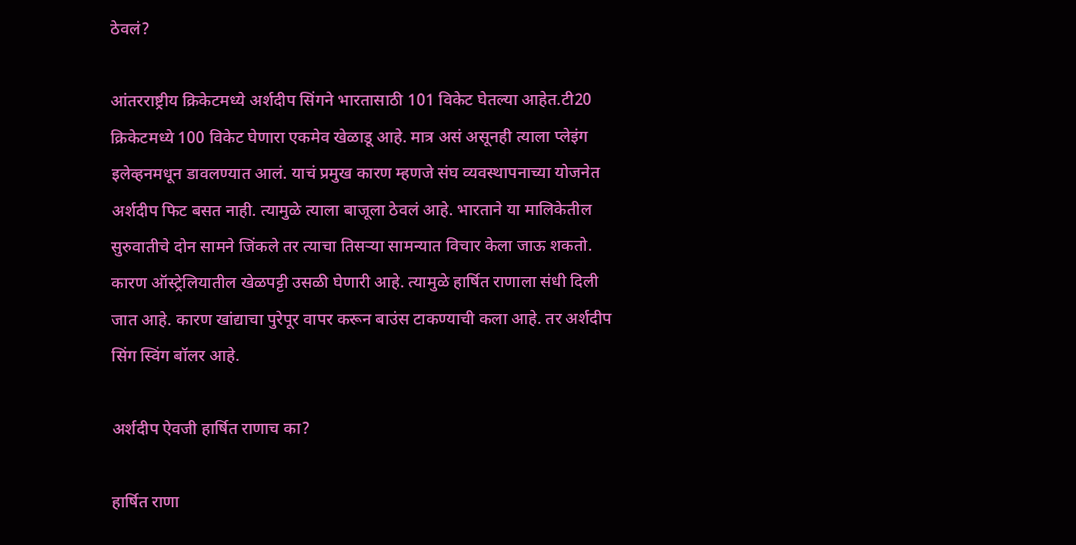ठेवलं?

आंतरराष्ट्रीय क्रिकेटमध्ये अर्शदीप सिंगने भारतासाठी 101 विकेट घेतल्या आहेत.टी20 क्रिकेटमध्ये 100 विकेट घेणारा एकमेव खेळाडू आहे. मात्र असं असूनही त्याला प्लेइंग इलेव्हनमधून डावलण्यात आलं. याचं प्रमुख कारण म्हणजे संघ व्यवस्थापनाच्या योजनेत अर्शदीप फिट बसत नाही. त्यामुळे त्याला बाजूला ठेवलं आहे. भारताने या मालिकेतील सुरुवातीचे दोन सामने जिंकले तर त्याचा तिसऱ्या सामन्यात विचार केला जाऊ शकतो. कारण ऑस्ट्रेलियातील खेळपट्टी उसळी घेणारी आहे. त्यामुळे हार्षित राणाला संधी दिली जात आहे. कारण खांद्याचा पुरेपूर वापर करून बाउंस टाकण्याची कला आहे. तर अर्शदीप सिंग स्विंग बॉलर आहे.

अर्शदीप ऐवजी हार्षित राणाच का?

हार्षित राणा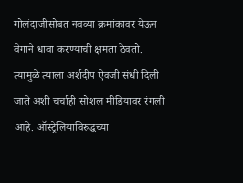गोलंदाजीसोबत नवव्या क्रमांकावर येऊन वेगाने धावा करण्याची क्षमता ठेवतो. त्यामुळे त्याला अर्शदीप ऐवजी संधी दिली जाते अशी चर्चाही सोशल मीडियावर रंगली आहे. ऑस्ट्रेलियाविरुद्धच्या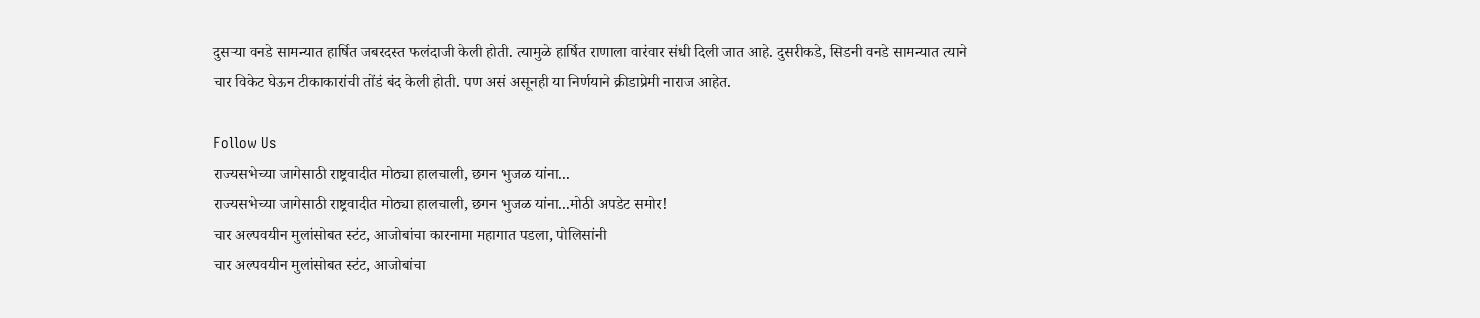दुसऱ्या वनडे सामन्यात हार्षित जबरदस्त फलंदाजी केली होती. त्यामुळे हार्षित राणाला वारंवार संधी दिली जात आहे. दुसरीकडे, सिडनी वनडे सामन्यात त्याने चार विकेट घेऊन टीकाकारांची तोंडं बंद केली होती. पण असं असूनही या निर्णयाने क्रीडाप्रेमी नाराज आहेत.

Follow Us
राज्यसभेच्या जागेसाठी राष्ट्रवादीत मोठ्या हालचाली, छगन भुजळ यांना...
राज्यसभेच्या जागेसाठी राष्ट्रवादीत मोठ्या हालचाली, छगन भुजळ यांना...मोठी अपडेट समोर!
चार अल्पवयीन मुलांसोबत स्टंट, आजोबांचा कारनामा महागात पडला, पोलिसांनी
चार अल्पवयीन मुलांसोबत स्टंट, आजोबांचा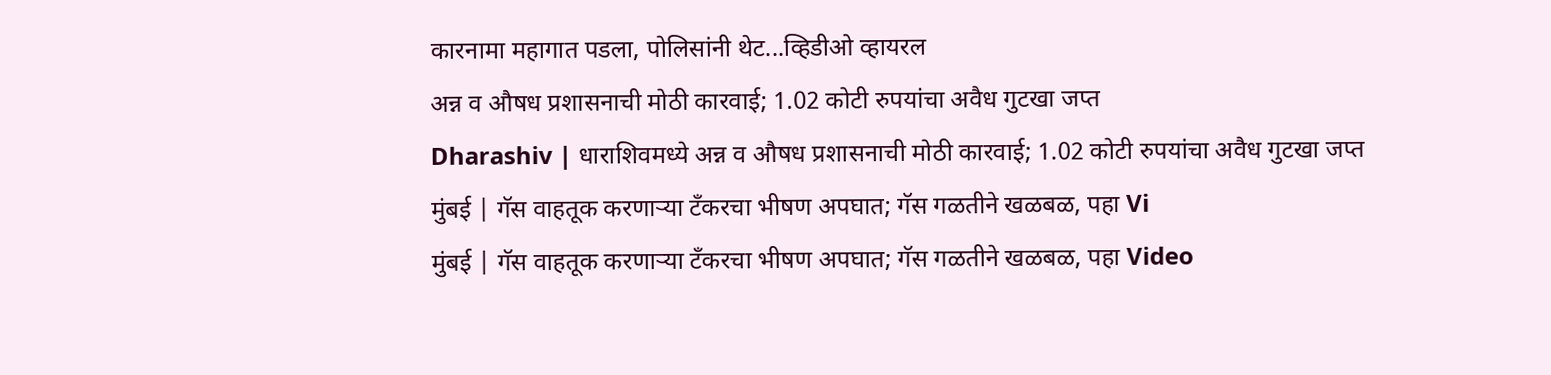कारनामा महागात पडला, पोलिसांनी थेट...व्हिडीओ व्हायरल
अन्न व औषध प्रशासनाची मोठी कारवाई; 1.02 कोटी रुपयांचा अवैध गुटखा जप्त
Dharashiv | धाराशिवमध्ये अन्न व औषध प्रशासनाची मोठी कारवाई; 1.02 कोटी रुपयांचा अवैध गुटखा जप्त
मुंबई | गॅस वाहतूक करणाऱ्या टँकरचा भीषण अपघात; गॅस गळतीने खळबळ, पहा Vi
मुंबई | गॅस वाहतूक करणाऱ्या टँकरचा भीषण अपघात; गॅस गळतीने खळबळ, पहा Video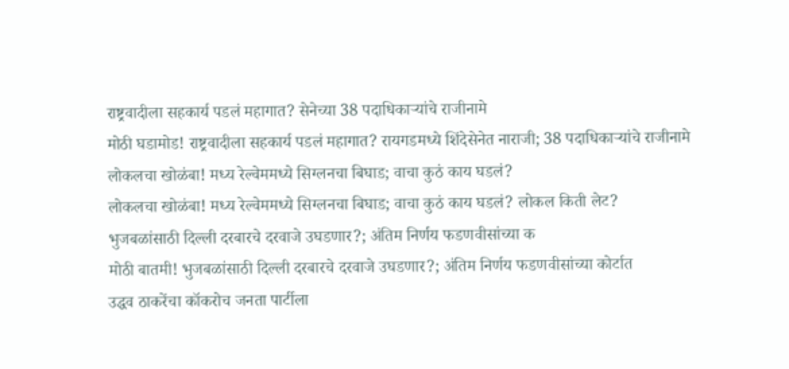राष्ट्रवादीला सहकार्य पडलं महागात? सेनेच्या 38 पदाधिकाऱ्यांचे राजीनामे
मोठी घडामोड! राष्ट्रवादीला सहकार्य पडलं महागात? रायगडमध्ये शिंदेसेनेत नाराजी; 38 पदाधिकाऱ्यांचे राजीनामे
लोकलचा खोळंबा! मध्य रेल्वेममध्ये सिग्लनचा बिघाड; वाचा कुठं काय घडलं?
लोकलचा खोळंबा! मध्य रेल्वेममध्ये सिग्लनचा बिघाड; वाचा कुठं काय घडलं? लोकल किती लेट?
भुजबळांसाठी दिल्ली दरबारचे दरवाजे उघडणार?; अंतिम निर्णय फडणवीसांच्या क
मोठी बातमी! भुजबळांसाठी दिल्ली दरबारचे दरवाजे उघडणार?; अंतिम निर्णय फडणवीसांच्या कोर्टात
उद्धव ठाकरेंचा कॉकरोच जनता पार्टीला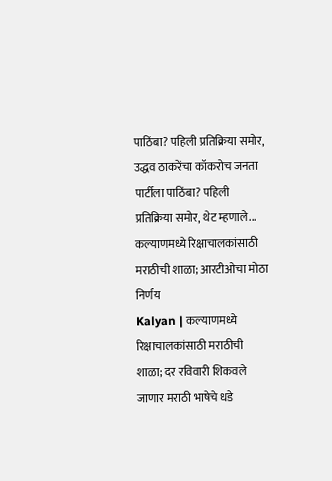पाठिंबा? पहिली प्रतिक्रिया समोर,
उद्धव ठाकरेंचा कॉकरोच जनता पार्टीला पाठिंबा? पहिली प्रतिक्रिया समोर, थेट म्हणाले...
कल्याणमध्ये रिक्षाचालकांसाठी मराठीची शाळा; आरटीओचा मोठा निर्णय
Kalyan | कल्याणमध्ये रिक्षाचालकांसाठी मराठीची शाळा; दर रविवारी शिकवले जाणार मराठी भाषेचे धडे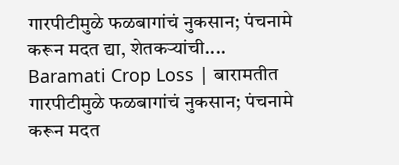गारपीटीमुळे फळबागांचं नुकसान; पंचनामे करून मदत द्या, शेतकऱ्यांची....
Baramati Crop Loss | बारामतीत गारपीटीमुळे फळबागांचं नुकसान; पंचनामे करून मदत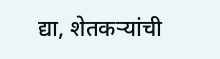द्या, शेतकऱ्यांची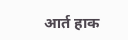आर्त हाक